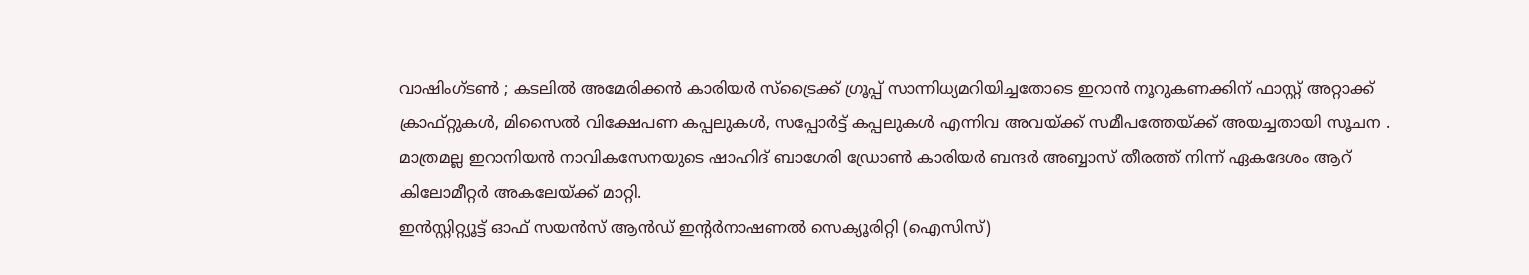വാഷിംഗ്ടൺ ; കടലിൽ അമേരിക്കൻ കാരിയർ സ്ട്രൈക്ക് ഗ്രൂപ്പ് സാന്നിധ്യമറിയിച്ചതോടെ ഇറാൻ നൂറുകണക്കിന് ഫാസ്റ്റ് അറ്റാക്ക് ക്രാഫ്റ്റുകൾ, മിസൈൽ വിക്ഷേപണ കപ്പലുകൾ, സപ്പോർട്ട് കപ്പലുകൾ എന്നിവ അവയ്ക്ക് സമീപത്തേയ്ക്ക് അയച്ചതായി സൂചന . മാത്രമല്ല ഇറാനിയൻ നാവികസേനയുടെ ഷാഹിദ് ബാഗേരി ഡ്രോൺ കാരിയർ ബന്ദർ അബ്ബാസ് തീരത്ത് നിന്ന് ഏകദേശം ആറ് കിലോമീറ്റർ അകലേയ്ക്ക് മാറ്റി.
ഇൻസ്റ്റിറ്റ്യൂട്ട് ഓഫ് സയൻസ് ആൻഡ് ഇന്റർനാഷണൽ സെക്യൂരിറ്റി (ഐസിസ്)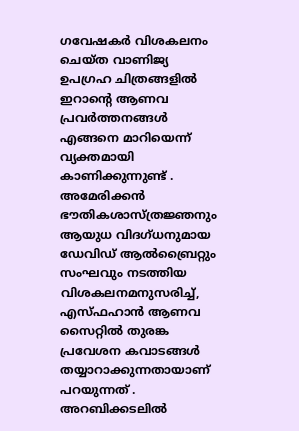ഗവേഷകർ വിശകലനം ചെയ്ത വാണിജ്യ ഉപഗ്രഹ ചിത്രങ്ങളിൽ ഇറാന്റെ ആണവ പ്രവർത്തനങ്ങൾ എങ്ങനെ മാറിയെന്ന് വ്യക്തമായി കാണിക്കുന്നുണ്ട് . അമേരിക്കൻ ഭൗതികശാസ്ത്രജ്ഞനും ആയുധ വിദഗ്ധനുമായ ഡേവിഡ് ആൽബ്രൈറ്റും സംഘവും നടത്തിയ വിശകലനമനുസരിച്ച്, എസ്ഫഹാൻ ആണവ സൈറ്റിൽ തുരങ്ക പ്രവേശന കവാടങ്ങൾ തയ്യാറാക്കുന്നതായാണ് പറയുന്നത് .
അറബിക്കടലിൽ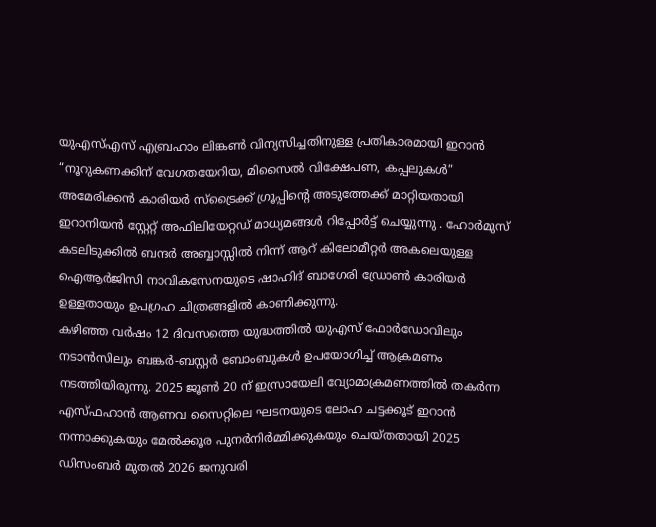യുഎസ്എസ് എബ്രഹാം ലിങ്കൺ വിന്യസിച്ചതിനുള്ള പ്രതികാരമായി ഇറാൻ “നൂറുകണക്കിന് വേഗതയേറിയ, മിസൈൽ വിക്ഷേപണ, കപ്പലുകൾ” അമേരിക്കൻ കാരിയർ സ്ട്രൈക്ക് ഗ്രൂപ്പിന്റെ അടുത്തേക്ക് മാറ്റിയതായി ഇറാനിയൻ സ്റ്റേറ്റ് അഫിലിയേറ്റഡ് മാധ്യമങ്ങൾ റിപ്പോർട്ട് ചെയ്യുന്നു . ഹോർമുസ് കടലിടുക്കിൽ ബന്ദർ അബ്ബാസ്സിൽ നിന്ന് ആറ് കിലോമീറ്റർ അകലെയുള്ള ഐആർജിസി നാവികസേനയുടെ ഷാഹിദ് ബാഗേരി ഡ്രോൺ കാരിയർ ഉള്ളതായും ഉപഗ്രഹ ചിത്രങ്ങളിൽ കാണിക്കുന്നു.
കഴിഞ്ഞ വർഷം 12 ദിവസത്തെ യുദ്ധത്തിൽ യുഎസ് ഫോർഡോവിലും നടാൻസിലും ബങ്കർ-ബസ്റ്റർ ബോംബുകൾ ഉപയോഗിച്ച് ആക്രമണം നടത്തിയിരുന്നു. 2025 ജൂൺ 20 ന് ഇസ്രായേലി വ്യോമാക്രമണത്തിൽ തകർന്ന എസ്ഫഹാൻ ആണവ സൈറ്റിലെ ഘടനയുടെ ലോഹ ചട്ടക്കൂട് ഇറാൻ നന്നാക്കുകയും മേൽക്കൂര പുനർനിർമ്മിക്കുകയും ചെയ്തതായി 2025 ഡിസംബർ മുതൽ 2026 ജനുവരി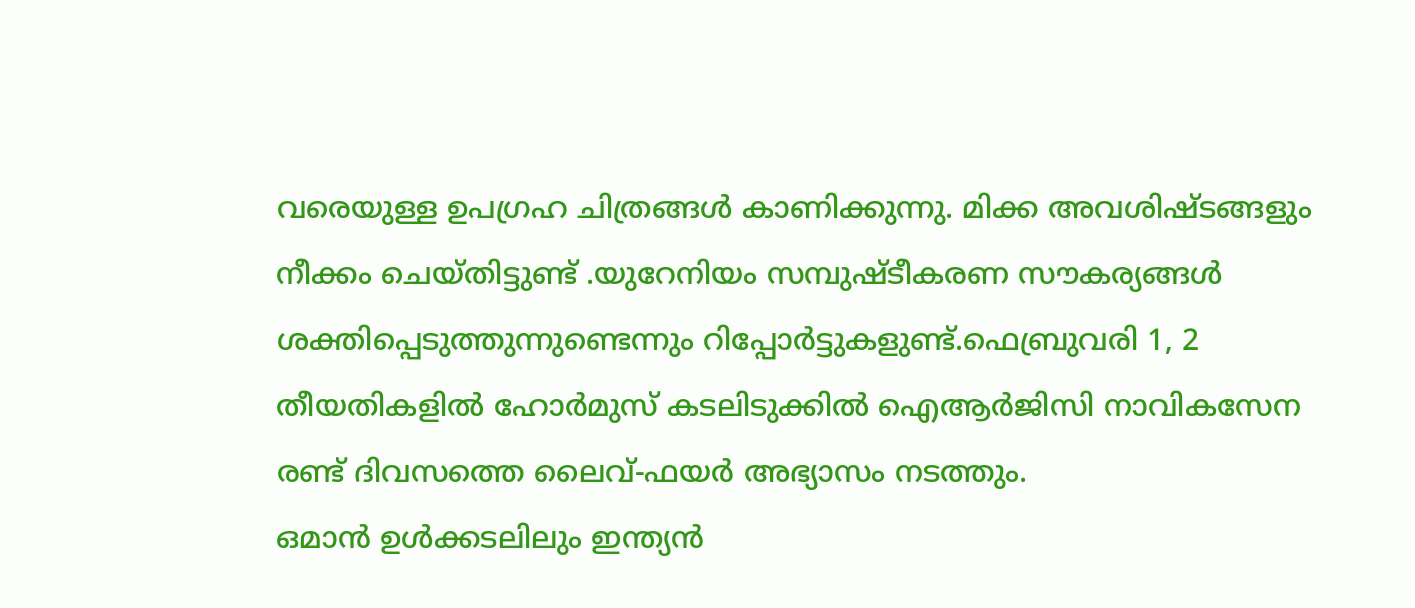വരെയുള്ള ഉപഗ്രഹ ചിത്രങ്ങൾ കാണിക്കുന്നു. മിക്ക അവശിഷ്ടങ്ങളും നീക്കം ചെയ്തിട്ടുണ്ട് .യുറേനിയം സമ്പുഷ്ടീകരണ സൗകര്യങ്ങൾ ശക്തിപ്പെടുത്തുന്നുണ്ടെന്നും റിപ്പോർട്ടുകളുണ്ട്.ഫെബ്രുവരി 1, 2 തീയതികളിൽ ഹോർമുസ് കടലിടുക്കിൽ ഐആർജിസി നാവികസേന രണ്ട് ദിവസത്തെ ലൈവ്-ഫയർ അഭ്യാസം നടത്തും.
ഒമാൻ ഉൾക്കടലിലും ഇന്ത്യൻ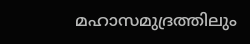മഹാസമുദ്രത്തിലും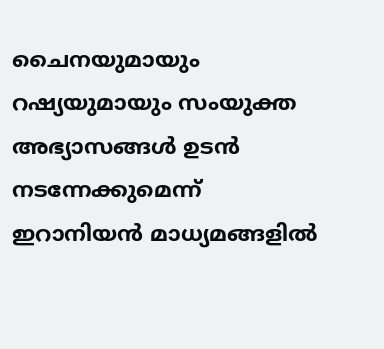ചൈനയുമായും റഷ്യയുമായും സംയുക്ത അഭ്യാസങ്ങൾ ഉടൻ നടന്നേക്കുമെന്ന് ഇറാനിയൻ മാധ്യമങ്ങളിൽ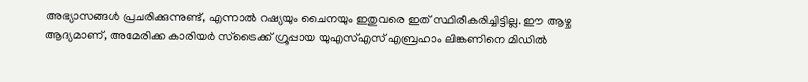അഭ്യാസങ്ങൾ പ്രചരിക്കുന്നുണ്ട്, എന്നാൽ റഷ്യയും ചൈനയും ഇതുവരെ ഇത് സ്ഥിരീകരിച്ചിട്ടില്ല. ഈ ആഴ്ച ആദ്യമാണ്, അമേരിക്ക കാരിയർ സ്ട്രൈക്ക് ഗ്രൂപ്പായ യുഎസ്എസ് എബ്രഹാം ലിങ്കണിനെ മിഡിൽ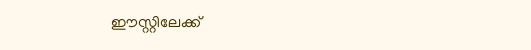ഈസ്റ്റിലേക്ക്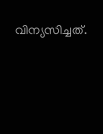വിന്യസിച്ചത്.